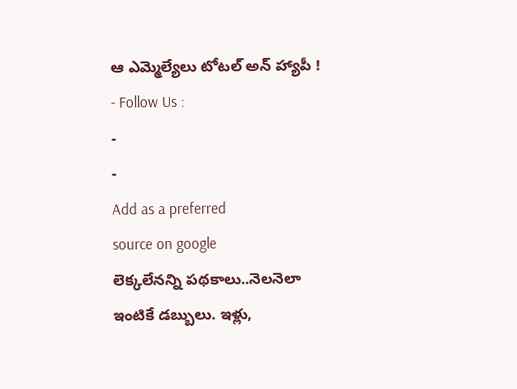ఆ ఎమ్మెల్యేలు టోటల్ అన్ హ్యాపీ !
- Follow Us :
-
-
Add as a preferred
source on google
లెక్కలేనన్ని పథకాలు..నెలనెలా ఇంటికే డబ్బులు. ఇళ్లు,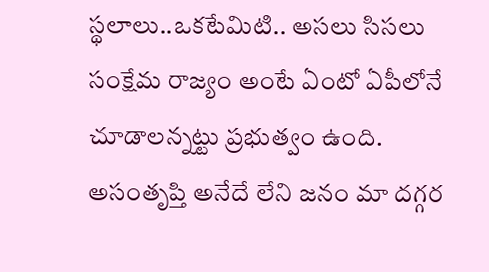స్థలాలు..ఒకటేమిటి.. అసలు సిసలు సంక్షేమ రాజ్యం అంటే ఏంటో ఏపీలోనే చూడాలన్నట్టు ప్రభుత్వం ఉంది. అసంతృప్తి అనేదే లేని జనం మా దగ్గర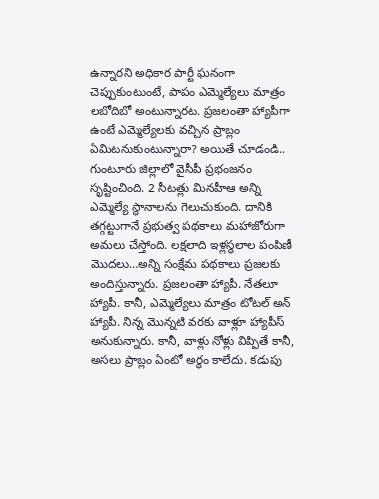ఉన్నారని అధికార పార్టీ ఘనంగా చెప్పుకుంటుంటే, పాపం ఎమ్మెల్యేలు మాత్రం లబోదిబో అంటున్నారట. ప్రజలంతా హ్యాపీగా ఉంటే ఎమ్మెల్యేలకు వచ్చిన ప్రాబ్లం ఏమిటనుకుంటున్నారా? అయితే చూడండి..
గుంటూరు జిల్లాలో వైసీపీ ప్రభంజనం సృష్టించింది. 2 సీటత్లు మినహీఆ అన్ని ఎమ్మెల్యే స్థానాలను గెలుచుకుంది. దానికి తగ్గట్టుగానే ప్రభుత్వ పథకాలు మహాజోరుగా అమలు చేస్తోంది. లక్షలాది ఇళ్లస్థలాల పంపిణీ మొదలు…అన్ని సంక్షేమ పథకాలు ప్రజలకు అందిస్తున్నారు. ప్రజలంతా హ్యాపీ. నేతలూ హ్యాపీ. కానీ, ఎమ్మెల్యేలు మాత్రం టోటల్ అన్ హ్యాపీ. నిన్న మొన్నటి వరకు వాళ్లూ హ్యాపీస్ అనుకున్నారు. కానీ, వాళ్లు నోళ్లు విప్పితే కానీ, అసలు ప్రాబ్లం ఏంటో అర్థం కాలేదు. కడుపు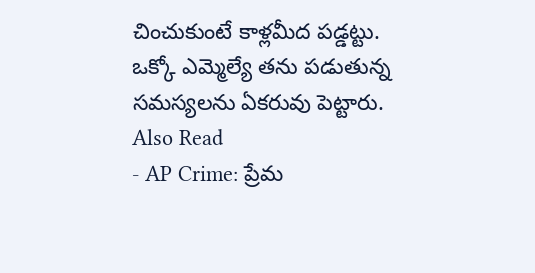చించుకుంటే కాళ్లమీద పడ్డట్టు. ఒక్కో ఎమ్మెల్యే తను పడుతున్న సమస్యలను ఏకరువు పెట్టారు.
Also Read
- AP Crime: ప్రేమ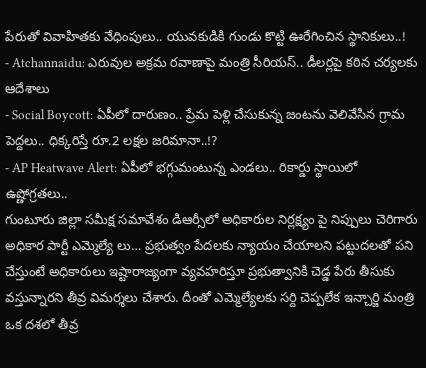పేరుతో వివాహితకు వేధింపులు.. యువకుడికి గుండు కొట్టి ఊరేగించిన స్థానికులు..!
- Atchannaidu: ఎరువుల అక్రమ రవాణాపై మంత్రి సీరియస్.. డీలర్లపై కఠిన చర్యలకు ఆదేశాలు
- Social Boycott: ఏపీలో దారుణం.. ప్రేమ పెళ్లి చేసుకున్న జంటను వెలివేసిన గ్రామ పెద్దలు.. ధిక్కరిస్తే రూ.2 లక్షల జరిమానా..!?
- AP Heatwave Alert: ఏపీలో భగ్గుమంటున్న ఎండలు.. రికార్డు స్థాయిలో ఉష్ణోగ్రతలు..
గుంటూరు జిల్లా సమీక్ష సమావేశం డిఆర్సీలో అధికారుల నిర్లక్ష్యం పై నిప్పులు చెరిగారు అధికార పార్టీ ఎమ్మెల్యే లు… ప్రభుత్వం పేదలకు న్యాయం చేయాలని పట్టుదలతో పని చేస్తుంటే అధికారులు ఇష్టారాజ్యంగా వ్యవహరిస్తూ ప్రభుత్వానికి చెడ్డ పేరు తీసుకు వస్తున్నారని తీవ్ర విమర్శలు చేశారు. దీంతో ఎమ్మెల్యేలకు సర్ది చెప్పలేక ఇన్చార్జి మంత్రి ఒక దశలో తీవ్ర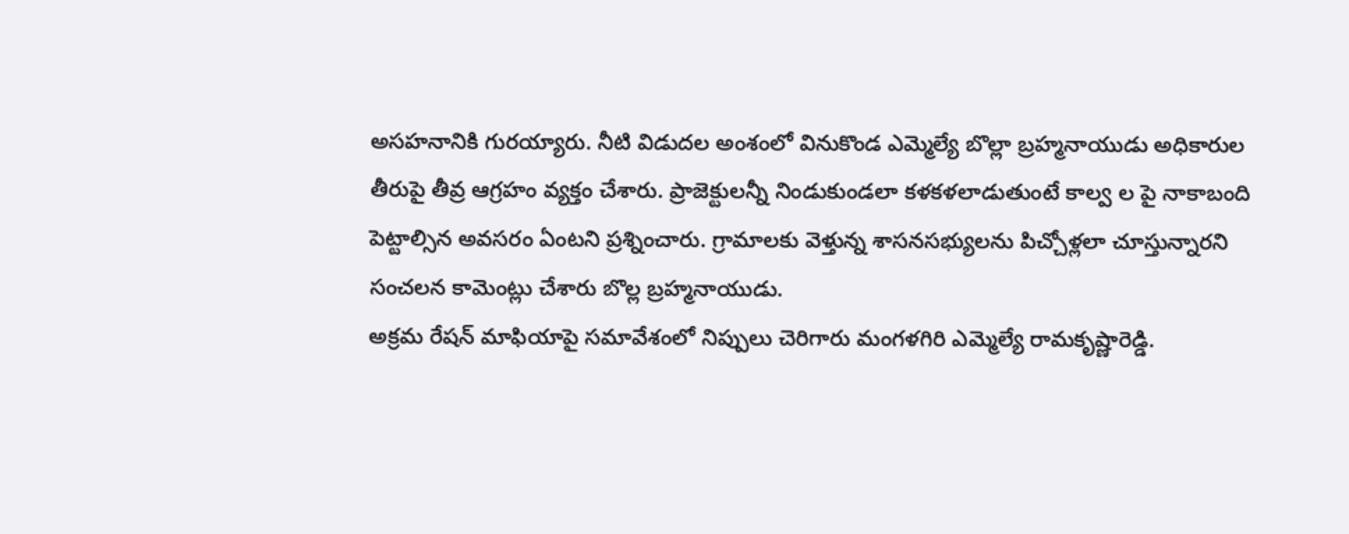అసహనానికి గురయ్యారు. నీటి విడుదల అంశంలో వినుకొండ ఎమ్మెల్యే బొల్లా బ్రహ్మనాయుడు అధికారుల తీరుపై తీవ్ర ఆగ్రహం వ్యక్తం చేశారు. ప్రాజెక్టులన్నీ నిండుకుండలా కళకళలాడుతుంటే కాల్వ ల పై నాకాబంది పెట్టాల్సిన అవసరం ఏంటని ప్రశ్నించారు. గ్రామాలకు వెళ్తున్న శాసనసభ్యులను పిచ్చోళ్లలా చూస్తున్నారని సంచలన కామెంట్లు చేశారు బొల్ల బ్రహ్మనాయుడు.
అక్రమ రేషన్ మాఫియాపై సమావేశంలో నిప్పులు చెరిగారు మంగళగిరి ఎమ్మెల్యే రామకృష్ణారెడ్డి.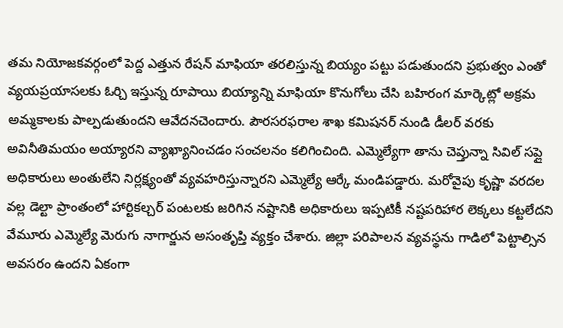తమ నియోజకవర్గంలో పెద్ద ఎత్తున రేషన్ మాఫియా తరలిస్తున్న బియ్యం పట్టు పడుతుందని ప్రభుత్వం ఎంతో వ్యయప్రయాసలకు ఓర్చి ఇస్తున్న రూపాయి బియ్యాన్ని మాఫియా కొనుగోలు చేసి బహిరంగ మార్కెట్లో అక్రమ అమ్మకాలకు పాల్పడుతుందని ఆవేదనచెందారు. పౌరసరఫరాల శాఖ కమిషనర్ నుండి డీలర్ వరకు అవినీతిమయం అయ్యారని వ్యాఖ్యానించడం సంచలనం కలిగించింది. ఎమ్మెల్యేగా తాను చెప్తున్నా సివిల్ సప్లై అధికారులు అంతులేని నిర్లక్ష్యంతో వ్యవహరిస్తున్నారని ఎమ్మెల్యే ఆర్కే మండిపడ్డారు. మరోవైపు కృష్ణా వరదల వల్ల డెల్టా ప్రాంతంలో హార్టికల్చర్ పంటలకు జరిగిన నష్టానికి అధికారులు ఇప్పటికీ నష్టపరిహార లెక్కలు కట్టలేదని వేమూరు ఎమ్మెల్యే మెరుగు నాగార్జున అసంతృప్తి వ్యక్తం చేశారు. జిల్లా పరిపాలన వ్యవస్థను గాడిలో పెట్టాల్సిన అవసరం ఉందని ఏకంగా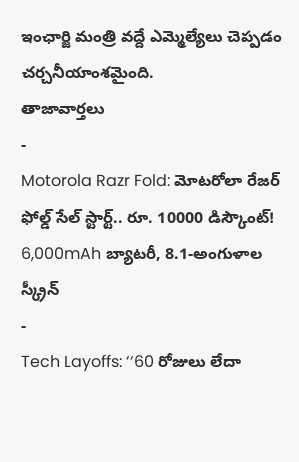ఇంఛార్జి మంత్రి వద్దే ఎమ్మెల్యేలు చెప్పడం చర్చనీయాంశమైంది.
తాజావార్తలు
-
Motorola Razr Fold: మోటరోలా రేజర్ ఫోల్డ్ సేల్ స్టార్ట్.. రూ. 10000 డిస్కౌంట్! 6,000mAh బ్యాటరీ, 8.1-అంగుళాల స్క్రీన్
-
Tech Layoffs: ‘‘60 రోజులు లేదా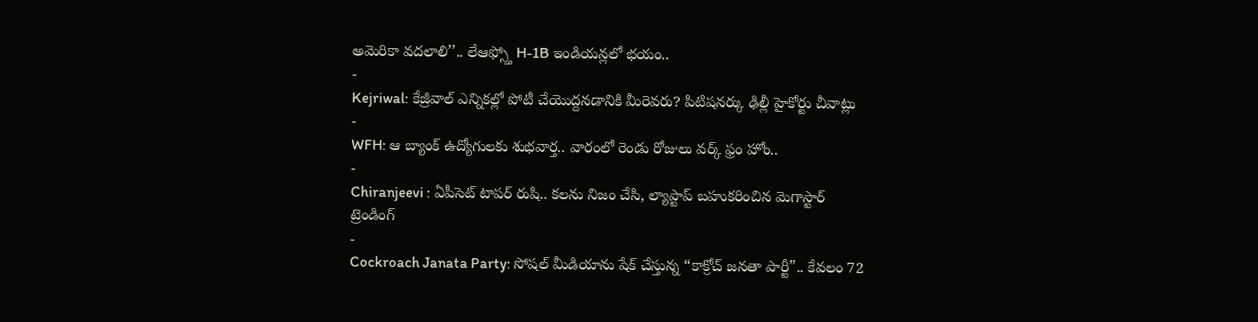అమెరికా వదలాలి’’.. లేఆఫ్స్తో H-1B ఇండియన్లలో భయం..
-
Kejriwal: కేజ్రీవాల్ ఎన్నికల్లో పోటీ చేయొద్దనడానికి మీరెవరు? పిటిషనర్కు ఢిల్లీ హైకోర్టు చీవాట్లు
-
WFH: ఆ బ్యాంక్ ఉద్యోగులకు శుభవార్త.. వారంలో రెండు రోజులు వర్క్ ఫ్రం హోం..
-
Chiranjeevi : ఏపీసెట్ టాపర్ రుషి.. కలను నిజం చేసి, ల్యాప్టాప్ బహుకరించిన మెగాస్టార్
ట్రెండింగ్
-
Cockroach Janata Party: సోషల్ మీడియాను షేక్ చేస్తున్న “కాక్రోచ్ జనతా పార్టీ”.. కేవలం 72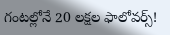గంటల్లోనే 20 లక్షల ఫాలోవర్స్!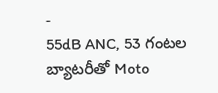-
55dB ANC, 53 గంటల బ్యాటరీతో Moto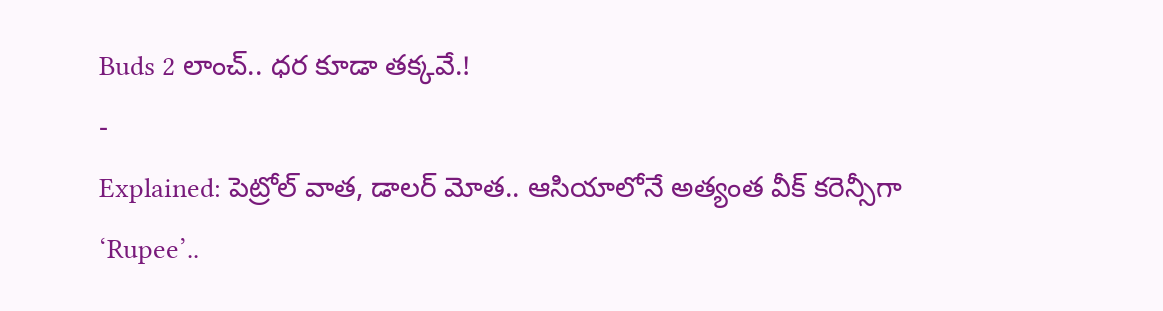Buds 2 లాంచ్.. ధర కూడా తక్కవే.!
-
Explained: పెట్రోల్ వాత, డాలర్ మోత.. ఆసియాలోనే అత్యంత వీక్ కరెన్సీగా ‘Rupee’..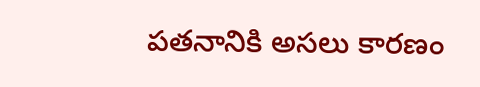పతనానికి అసలు కారణం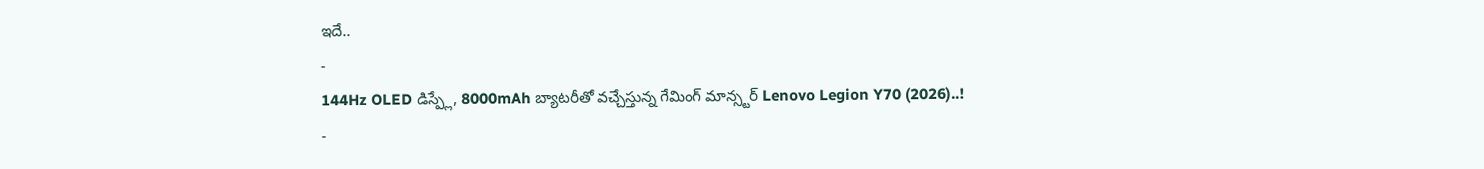ఇదే..
-
144Hz OLED డిస్ప్లే, 8000mAh బ్యాటరీతో వచ్చేస్తున్న గేమింగ్ మాన్స్టర్ Lenovo Legion Y70 (2026)..!
-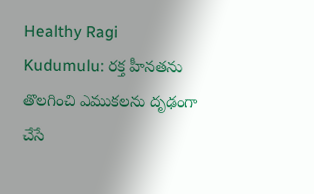Healthy Ragi Kudumulu: రక్త హీనతను తొలగించి ఎముకలను దృఢంగా చేసే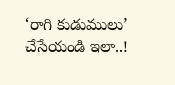‘రాగి కుడుములు’ చేసేయండి ఇలా..!